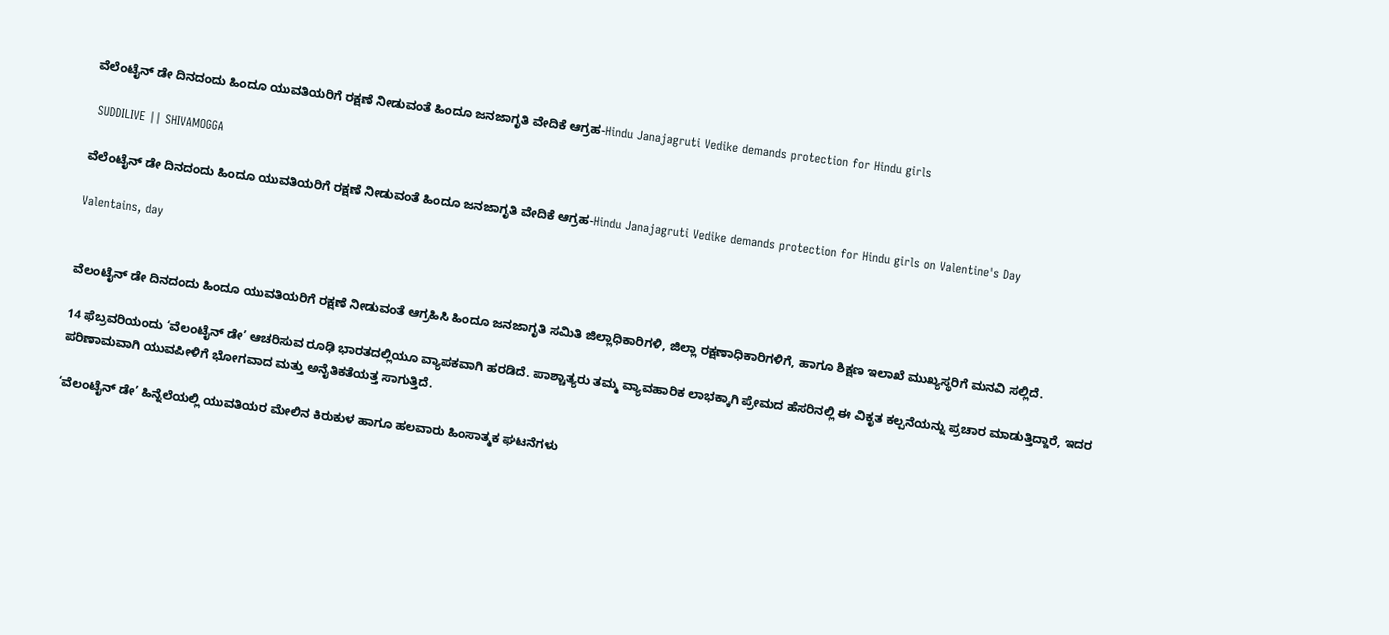ವೆಲೆಂಟೈನ್ ಡೇ ದಿನದಂದು ಹಿಂದೂ ಯುವತಿಯರಿಗೆ ರಕ್ಷಣೆ ನೀಡುವಂತೆ ಹಿಂದೂ ಜನಜಾಗೃತಿ ವೇದಿಕೆ ಆಗ್ರಹ-Hindu Janajagruti Vedike demands protection for Hindu girls

 SUDDILIVE || SHIVAMOGGA

ವೆಲೆಂಟೈನ್ ಡೇ ದಿನದಂದು ಹಿಂದೂ ಯುವತಿಯರಿಗೆ ರಕ್ಷಣೆ ನೀಡುವಂತೆ ಹಿಂದೂ ಜನಜಾಗೃತಿ ವೇದಿಕೆ ಆಗ್ರಹ-Hindu Janajagruti Vedike demands protection for Hindu girls on Valentine's Day

Valentains, day


ವೆಲಂಟೈನ್ ಡೇ ದಿನದಂದು ಹಿಂದೂ ಯುವತಿಯರಿಗೆ ರಕ್ಷಣೆ ನೀಡುವಂತೆ ಆಗ್ರಹಿಸಿ ಹಿಂದೂ ಜನಜಾಗೃತಿ ಸಮಿತಿ ಜಿಲ್ಲಾಧಿಕಾರಿಗಳಿ, ಜಿಲ್ಲಾ ರಕ್ಷಣಾಧಿಕಾರಿಗಳಿಗೆ, ಹಾಗೂ ಶಿಕ್ಷಣ ಇಲಾಖೆ ಮುಖ್ಯಸ್ಥರಿಗೆ ಮನವಿ ಸಲ್ಲಿದೆ.

14 ಫೆಬ್ರವರಿಯಂದು ‘ವೆಲಂಟೈನ್ ಡೇ’ ಆಚರಿಸುವ ರೂಢಿ ಭಾರತದಲ್ಲಿಯೂ ವ್ಯಾಪಕವಾಗಿ ಹರಡಿದೆ. ಪಾಶ್ಚಾತ್ಯರು ತಮ್ಮ ವ್ಯಾವಹಾರಿಕ ಲಾಭಕ್ಕಾಗಿ ಪ್ರೇಮದ ಹೆಸರಿನಲ್ಲಿ ಈ ವಿಕೃತ ಕಲ್ಪನೆಯನ್ನು ಪ್ರಚಾರ ಮಾಡುತ್ತಿದ್ದಾರೆ, ಇದರ ಪರಿಣಾಮವಾಗಿ ಯುವಪೀಳಿಗೆ ಭೋಗವಾದ ಮತ್ತು ಅನೈತಿಕತೆಯತ್ತ ಸಾಗುತ್ತಿದೆ.

‘ವೆಲಂಟೈನ್ ಡೇ’ ಹಿನ್ನೆಲೆಯಲ್ಲಿ ಯುವತಿಯರ ಮೇಲಿನ ಕಿರುಕುಳ ಹಾಗೂ ಹಲವಾರು ಹಿಂಸಾತ್ಮಕ ಘಟನೆಗಳು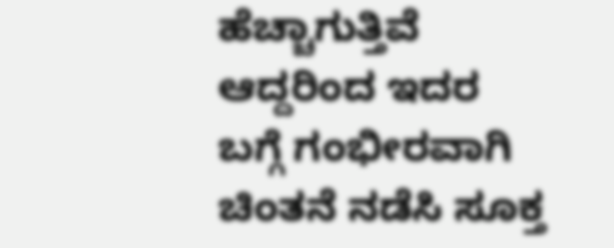ಹೆಚ್ಚಾಗುತ್ತಿವೆ ಆದ್ದರಿಂದ ಇದರ ಬಗ್ಗೆ ಗಂಭೀರವಾಗಿ ಚಿಂತನೆ ನಡೆಸಿ ಸೂಕ್ತ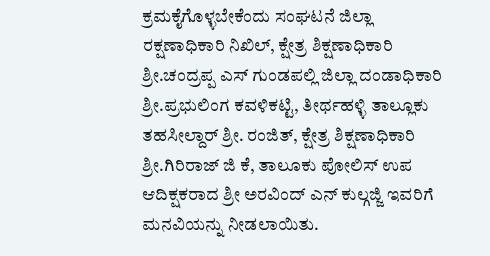ಕ್ರಮಕೈಗೊಳ್ಳಬೇಕೆಂದು ಸಂಘಟನೆ ಜಿಲ್ಲಾ ರಕ್ಷಣಾಧಿಕಾರಿ ನಿಖಿಲ್, ಕ್ಷೇತ್ರ ಶಿಕ್ಷಣಾಧಿಕಾರಿ ಶ್ರೀ.ಚಂದ್ರಪ್ಪ ಎಸ್ ಗುಂಡಪಲ್ಲಿ ಜಿಲ್ಲಾ ದಂಡಾಧಿಕಾರಿ ಶ್ರೀ.ಪ್ರಭುಲಿಂಗ ಕವಳಿಕಟ್ಟಿ, ತೀರ್ಥಹಳ್ಳಿ ತಾಲ್ಲೂಕು ತಹಸೀಲ್ದಾರ್ ಶ್ರೀ. ರಂಜಿತ್, ಕ್ಷೇತ್ರ ಶಿಕ್ಷಣಾಧಿಕಾರಿ ಶ್ರೀ.ಗಿರಿರಾಜ್ ಜಿ ಕೆ, ತಾಲೂಕು ಪೋಲಿಸ್ ಉಪ ಆದಿಕ್ಷಕರಾದ ಶ್ರೀ ಅರವಿಂದ್ ಎನ್ ಕುಲ್ಗಜ್ಜಿ ಇವರಿಗೆ ಮನವಿಯನ್ನು ನೀಡಲಾಯಿತು.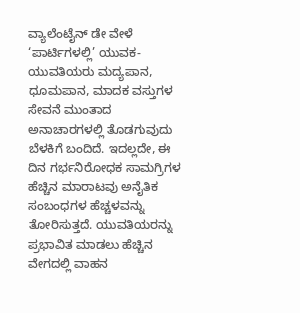ವ್ಯಾಲೆಂಟೈನ್ ಡೇ ವೇಳೆ ‘ಪಾರ್ಟಿಗಳಲ್ಲಿ’ ಯುವಕ-ಯುವತಿಯರು ಮದ್ಯಪಾನ, ಧೂಮಪಾನ, ಮಾದಕ ವಸ್ತುಗಳ ಸೇವನೆ ಮುಂತಾದ ಅನಾಚಾರಗಳಲ್ಲಿ ತೊಡಗುವುದು ಬೆಳಕಿಗೆ ಬಂದಿದೆ. ಇದಲ್ಲದೇ, ಈ ದಿನ ಗರ್ಭನಿರೋಧಕ ಸಾಮಗ್ರಿಗಳ ಹೆಚ್ಚಿನ ಮಾರಾಟವು ಅನೈತಿಕ ಸಂಬಂಧಗಳ ಹೆಚ್ಚಳವನ್ನು ತೋರಿಸುತ್ತದೆ. ಯುವತಿಯರನ್ನು ಪ್ರಭಾವಿತ ಮಾಡಲು ಹೆಚ್ಚಿನ ವೇಗದಲ್ಲಿ ವಾಹನ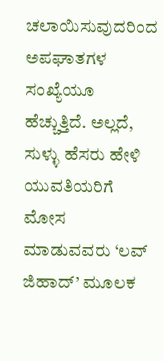ಚಲಾಯಿಸುವುದರಿಂದ ಅಪಘಾತಗಳ ಸಂಖ್ಯೆಯೂ ಹೆಚ್ಚುತ್ತಿದೆ. ಅಲ್ಲದೆ, ಸುಳ್ಳು ಹೆಸರು ಹೇಳಿ ಯುವತಿಯರಿಗೆ ಮೋಸ ಮಾಡುವವರು ‘ಲವ್ ಜಿಹಾದ್’ ಮೂಲಕ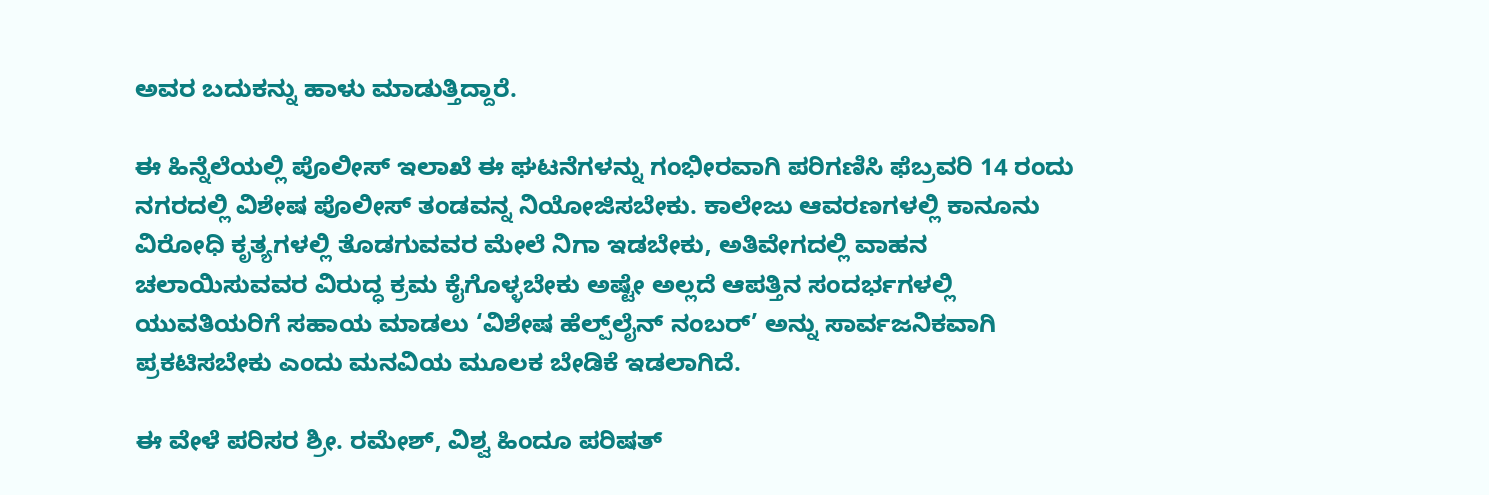ಅವರ ಬದುಕನ್ನು ಹಾಳು ಮಾಡುತ್ತಿದ್ದಾರೆ.

ಈ ಹಿನ್ನೆಲೆಯಲ್ಲಿ ಪೊಲೀಸ್ ಇಲಾಖೆ ಈ ಘಟನೆಗಳನ್ನು ಗಂಭೀರವಾಗಿ ಪರಿಗಣಿಸಿ ಫೆಬ್ರವರಿ 14 ರಂದು ನಗರದಲ್ಲಿ ವಿಶೇಷ ಪೊಲೀಸ್ ತಂಡವನ್ನ ನಿಯೋಜಿಸಬೇಕು. ಕಾಲೇಜು ಆವರಣಗಳಲ್ಲಿ ಕಾನೂನು ವಿರೋಧಿ ಕೃತ್ಯಗಳಲ್ಲಿ ತೊಡಗುವವರ ಮೇಲೆ ನಿಗಾ ಇಡಬೇಕು, ಅತಿವೇಗದಲ್ಲಿ ವಾಹನ ಚಲಾಯಿಸುವವರ ವಿರುದ್ಧ ಕ್ರಮ ಕೈಗೊಳ್ಳಬೇಕು ಅಷ್ಟೇ ಅಲ್ಲದೆ ಆಪತ್ತಿನ ಸಂದರ್ಭಗಳಲ್ಲಿ ಯುವತಿಯರಿಗೆ ಸಹಾಯ ಮಾಡಲು ‘ವಿಶೇಷ ಹೆಲ್ಪ್‌ಲೈನ್ ನಂಬರ್’ ಅನ್ನು ಸಾರ್ವಜನಿಕವಾಗಿ ಪ್ರಕಟಿಸಬೇಕು ಎಂದು ಮನವಿಯ ಮೂಲಕ ಬೇಡಿಕೆ ಇಡಲಾಗಿದೆ.

ಈ ವೇಳೆ ಪರಿಸರ ಶ್ರೀ. ರಮೇಶ್, ವಿಶ್ವ ಹಿಂದೂ ಪರಿಷತ್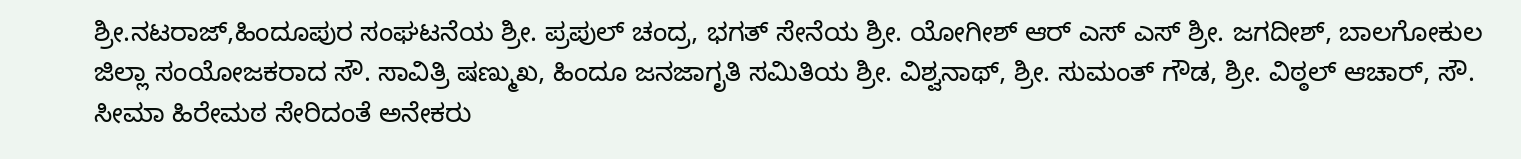ಶ್ರೀ.ನಟರಾಜ್,ಹಿಂದೂಪುರ ಸಂಘಟನೆಯ ಶ್ರೀ. ಪ್ರಪುಲ್ ಚಂದ್ರ, ಭಗತ್ ಸೇನೆಯ ಶ್ರೀ. ಯೋಗೀಶ್ ಆರ್ ಎಸ್ ಎಸ್ ಶ್ರೀ. ಜಗದೀಶ್, ಬಾಲಗೋಕುಲ ಜಿಲ್ಲಾ ಸಂಯೋಜಕರಾದ ಸೌ. ಸಾವಿತ್ರಿ ಷಣ್ಮುಖ, ಹಿಂದೂ ಜನಜಾಗೃತಿ ಸಮಿತಿಯ ಶ್ರೀ. ವಿಶ್ವನಾಥ್, ಶ್ರೀ. ಸುಮಂತ್ ಗೌಡ, ಶ್ರೀ. ವಿಠ್ಠಲ್ ಆಚಾರ್, ಸೌ. ಸೀಮಾ ಹಿರೇಮಠ ಸೇರಿದಂತೆ ಅನೇಕರು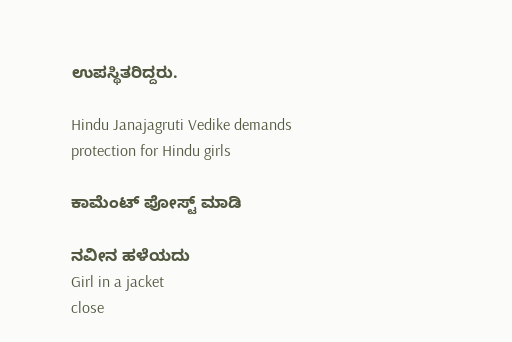ಉಪಸ್ಥಿತರಿದ್ದರು.

Hindu Janajagruti Vedike demands protection for Hindu girls

ಕಾಮೆಂಟ್‌‌ ಪೋಸ್ಟ್‌ ಮಾಡಿ

ನವೀನ ಹಳೆಯದು
Girl in a jacket
close